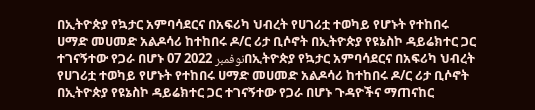በኢትዮጵያ የኳታር አምባሳደርና በአፍሪካ ህብረት የሀገሪቷ ተወካይ የሆኑት የተከበሩ ሀማድ መሀመድ አልዶሳሪ ከተከበሩ ዶ/ር ሪታ ቢሶኖት በኢትዮጵያ የዩኔስኮ ዳይሬክተር ጋር ተገናኝተው የጋራ በሆኑ 07 نوفمبر 2022በኢትዮጵያ የኳታር አምባሳደርና በአፍሪካ ህብረት የሀገሪቷ ተወካይ የሆኑት የተከበሩ ሀማድ መሀመድ አልዶሳሪ ከተከበሩ ዶ/ር ሪታ ቢሶኖት በኢትዮጵያ የዩኔስኮ ዳይሬክተር ጋር ተገናኝተው የጋራ በሆኑ ጉዳዮችና ማጠናከር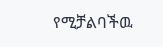የሚቻልባችዉ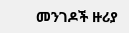መንገዶች ዙሪያ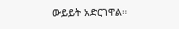ውይይት አድርገዋል።